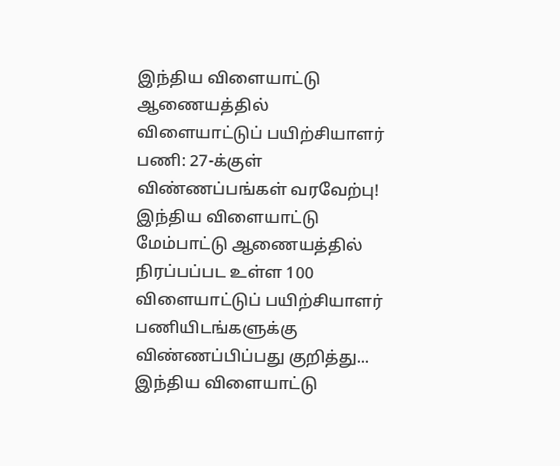இந்திய விளையாட்டு ஆணையத்தில் விளையாட்டுப் பயிற்சியாளர் பணி: 27-க்குள் விண்ணப்பங்கள் வரவேற்பு!
இந்திய விளையாட்டு மேம்பாட்டு ஆணையத்தில் நிரப்பப்பட உள்ள 100 விளையாட்டுப் பயிற்சியாளர் பணியிடங்களுக்கு விண்ணப்பிப்பது குறித்து...
இந்திய விளையாட்டு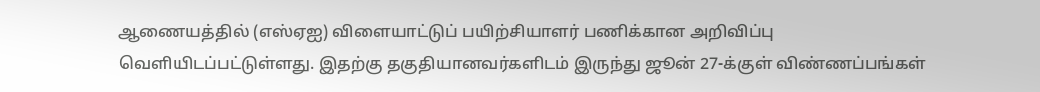ஆணையத்தில் (எஸ்ஏஐ) விளையாட்டுப் பயிற்சியாளர் பணிக்கான அறிவிப்பு வெளியிடப்பட்டுள்ளது. இதற்கு தகுதியானவர்களிடம் இருந்து ஜூன் 27-க்குள் விண்ணப்பங்கள்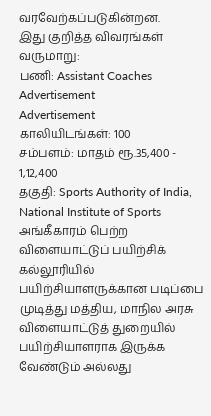வரவேற்கப்படுகின்றன.
இது குறித்த விவரங்கள் வருமாறு:
பணி: Assistant Coaches
Advertisement
Advertisement
காலியிடங்கள்: 100
சம்பளம்: மாதம் ரூ.35,400 - 1,12,400
தகுதி: Sports Authority of India, National Institute of Sports அங்கீகாரம் பெற்ற விளையாட்டுப் பயிற்சிக் கல்லூரியில் பயிற்சியாளருக்கான படிப்பை முடித்து மத்திய, மாநில அரசு விளையாட்டுத் துறையில் பயிற்சியாளராக இருக்க வேண்டும் அல்லது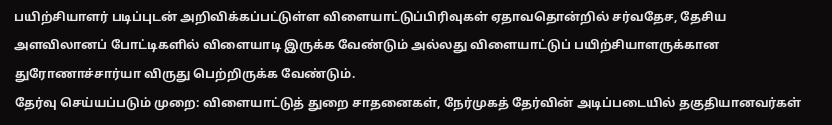பயிற்சியாளர் படிப்புடன் அறிவிக்கப்பட்டுள்ள விளையாட்டுப்பிரிவுகள் ஏதாவதொன்றில் சர்வதேச, தேசிய அளவிலானப் போட்டிகளில் விளையாடி இருக்க வேண்டும் அல்லது விளையாட்டுப் பயிற்சியாளருக்கான துரோணாச்சார்யா விருது பெற்றிருக்க வேண்டும்.
தேர்வு செய்யப்படும் முறை: விளையாட்டுத் துறை சாதனைகள், நேர்முகத் தேர்வின் அடிப்படையில் தகுதியானவர்கள்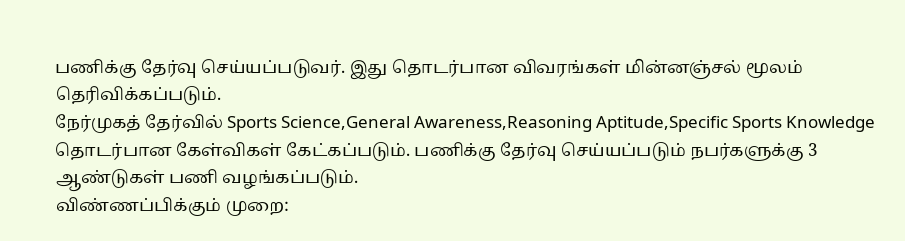பணிக்கு தேர்வு செய்யப்படுவர். இது தொடர்பான விவரங்கள் மின்னஞ்சல் மூலம் தெரிவிக்கப்படும்.
நேர்முகத் தேர்வில் Sports Science,General Awareness,Reasoning Aptitude,Specific Sports Knowledge தொடர்பான கேள்விகள் கேட்கப்படும். பணிக்கு தேர்வு செய்யப்படும் நபர்களுக்கு 3 ஆண்டுகள் பணி வழங்கப்படும்.
விண்ணப்பிக்கும் முறை: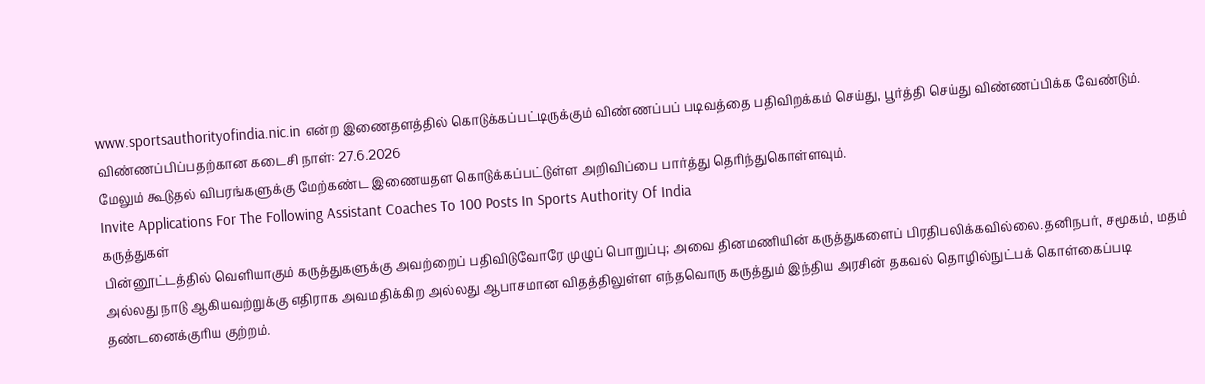www.sportsauthorityofindia.nic.in என்ற இணைதளத்தில் கொடுக்கப்பட்டிருக்கும் விண்ணப்பப் படிவத்தை பதிவிறக்கம் செய்து, பூர்த்தி செய்து விண்ணப்பிக்க வேண்டும்.
விண்ணப்பிப்பதற்கான கடைசி நாள்: 27.6.2026
மேலும் கூடுதல் விபரங்களுக்கு மேற்கண்ட இணையதள கொடுக்கப்பட்டுள்ள அறிவிப்பை பார்த்து தெரிந்துகொள்ளவும்.
Invite Applications For The Following Assistant Coaches To 100 Posts In Sports Authority Of India
கருத்துகள்
பின்னூட்டத்தில் வெளியாகும் கருத்துகளுக்கு அவற்றைப் பதிவிடுவோரே முழுப் பொறுப்பு; அவை தினமணியின் கருத்துகளைப் பிரதிபலிக்கவில்லை.தனிநபர், சமூகம், மதம் அல்லது நாடு ஆகியவற்றுக்கு எதிராக அவமதிக்கிற அல்லது ஆபாசமான விதத்திலுள்ள எந்தவொரு கருத்தும் இந்திய அரசின் தகவல் தொழில்நுட்பக் கொள்கைப்படி தண்டனைக்குரிய குற்றம்.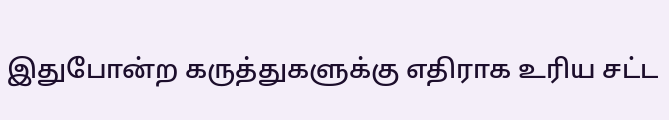இதுபோன்ற கருத்துகளுக்கு எதிராக உரிய சட்ட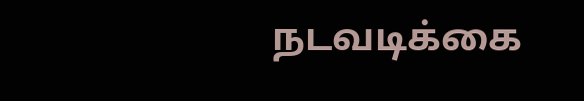நடவடிக்கை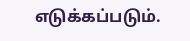எடுக்கப்படும்.